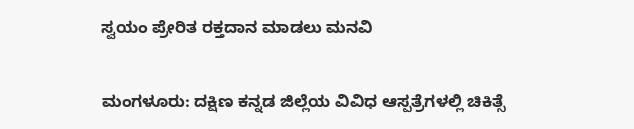ಸ್ವಯಂ ಪ್ರೇರಿತ ರಕ್ತದಾನ ಮಾಡಲು ಮನವಿ

ಮಂಗಳೂರು: ದಕ್ಷಿಣ ಕನ್ನಡ ಜಿಲ್ಲೆಯ ವಿವಿಧ ಆಸ್ಪತ್ರೆಗಳಲ್ಲಿ ಚಿಕಿತ್ಸೆ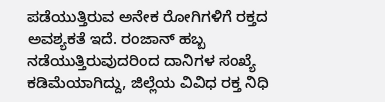ಪಡೆಯುತ್ತಿರುವ ಅನೇಕ ರೋಗಿಗಳಿಗೆ ರಕ್ತದ ಅವಶ್ಯಕತೆ ಇದೆ. ರಂಜಾನ್ ಹಬ್ಬ ನಡೆಯುತ್ತಿರುವುದರಿಂದ ದಾನಿಗಳ ಸಂಖ್ಯೆ ಕಡಿಮೆಯಾಗಿದ್ದು, ಜಿಲ್ಲೆಯ ವಿವಿಧ ರಕ್ತ ನಿಧಿ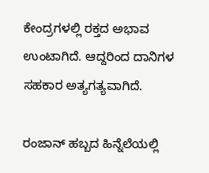ಕೇಂದ್ರಗಳಲ್ಲಿ ರಕ್ತದ ಅಭಾವ ಉಂಟಾಗಿದೆ. ಆದ್ದರಿಂದ ದಾನಿಗಳ ಸಹಕಾರ ಅತ್ಯಗತ್ಯವಾಗಿದೆ.

ರಂಜಾನ್ ಹಬ್ಬದ ಹಿನ್ನೆಲೆಯಲ್ಲಿ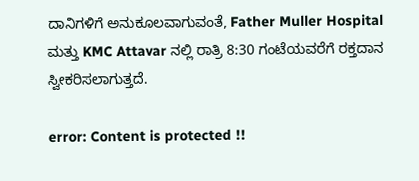ದಾನಿಗಳಿಗೆ ಅನುಕೂಲವಾಗುವಂತೆ, Father Muller Hospital ಮತ್ತು KMC Attavar ನಲ್ಲಿ ರಾತ್ರಿ 8:30 ಗಂಟೆಯವರೆಗೆ ರಕ್ತದಾನ ಸ್ವೀಕರಿಸಲಾಗುತ್ತದೆ.

error: Content is protected !!